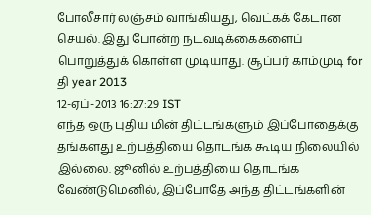போலீசார் லஞ்சம் வாங்கியது, வெட்கக் கேடான செயல். இது போன்ற நடவடிக்கைகளைப் பொறுத்துக் கொள்ள முடியாது. சூப்பர் காம்முடி for தி year 2013
12-ஏப்-2013 16:27:29 IST
எந்த ஒரு புதிய மின் திட்டங்களும் இப்போதைக்கு தங்களது உற்பத்தியை தொடங்க கூடிய நிலையில் இல்லை. ஜூனில் உற்பத்தியை தொடங்க வேண்டுமெனில், இப்போதே அந்த திட்டங்களின்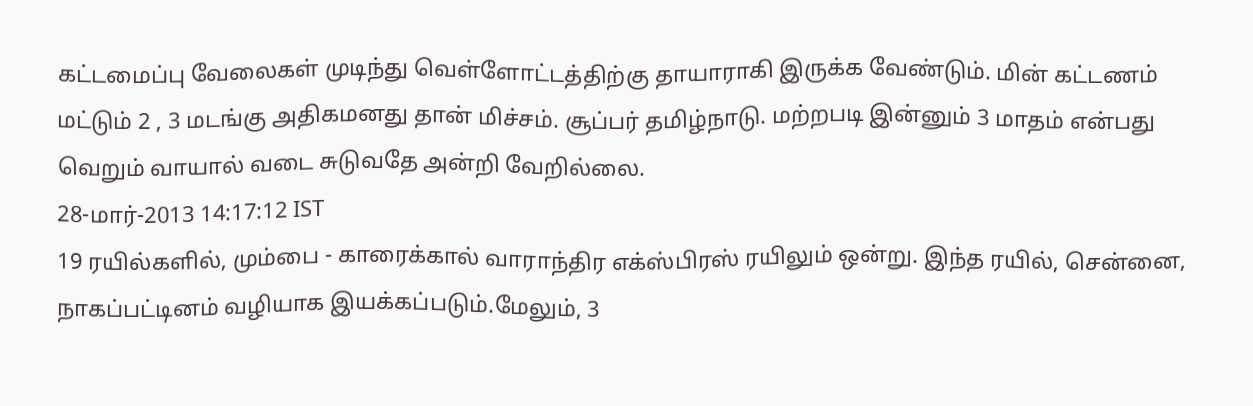கட்டமைப்பு வேலைகள் முடிந்து வெள்ளோட்டத்திற்கு தாயாராகி இருக்க வேண்டும். மின் கட்டணம் மட்டும் 2 , 3 மடங்கு அதிகமனது தான் மிச்சம். சூப்பர் தமிழ்நாடு. மற்றபடி இன்னும் 3 மாதம் என்பது வெறும் வாயால் வடை சுடுவதே அன்றி வேறில்லை.
28-மார்-2013 14:17:12 IST
19 ரயில்களில், மும்பை - காரைக்கால் வாராந்திர எக்ஸ்பிரஸ் ரயிலும் ஒன்று. இந்த ரயில், சென்னை, நாகப்பட்டினம் வழியாக இயக்கப்படும்.மேலும், 3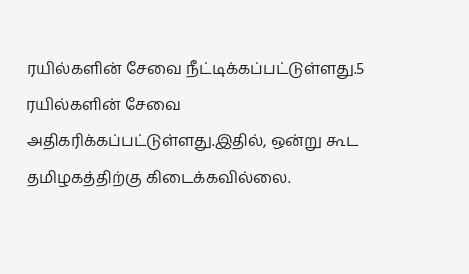ரயில்களின் சேவை நீட்டிக்கப்பட்டுள்ளது.5 ரயில்களின் சேவை அதிகரிக்கப்பட்டுள்ளது.இதில், ஒன்று கூட தமிழகத்திற்கு கிடைக்கவில்லை.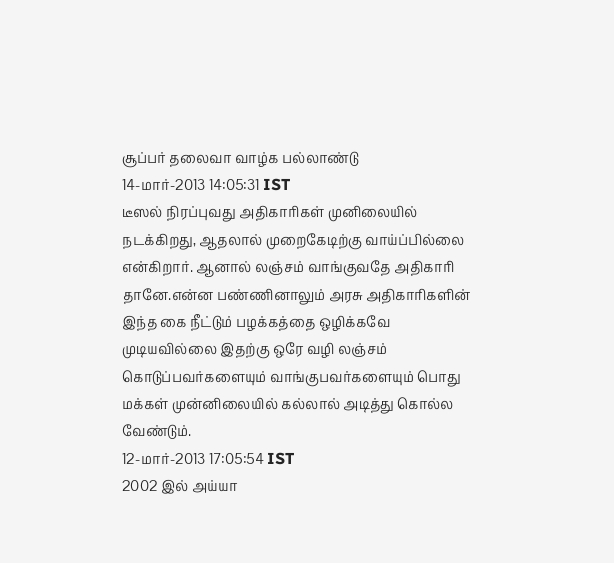சூப்பர் தலைவா வாழ்க பல்லாண்டு
14-மார்-2013 14:05:31 IST
டீஸல் நிரப்புவது அதிகாரிகள் முனிலையில் நடக்கிறது, ஆதலால் முறைகேடிற்கு வாய்ப்பில்லை என்கிறார். ஆனால் லஞ்சம் வாங்குவதே அதிகாரி தானே.என்ன பண்ணினாலும் அரசு அதிகாரிகளின் இந்த கை நீட்டும் பழக்கத்தை ஒழிக்கவே முடியவில்லை இதற்கு ஒரே வழி லஞ்சம் கொடுப்பவர்களையும் வாங்குபவர்களையும் பொது மக்கள் முன்னிலையில் கல்லால் அடித்து கொல்ல வேண்டும்.
12-மார்-2013 17:05:54 IST
2002 இல் அய்யா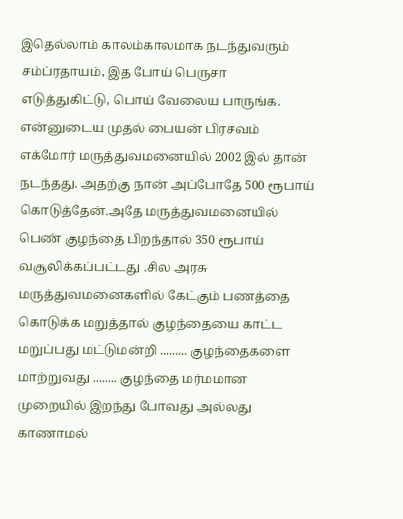இதெல்லாம் காலம்காலமாக நடந்துவரும் சம்ப்ரதாயம், இத போய் பெருசா எடுத்துகிட்டு, பொய் வேலைய பாருங்க. என்னுடைய முதல் பையன் பிரசவம் எக்மோர் மருத்துவமனையில் 2002 இல் தான் நடந்தது. அதற்கு நான் அப்போதே 500 ரூபாய் கொடுத்தேன்.அதே மருத்துவமனையில் பெண் குழந்தை பிறந்தால் 350 ரூபாய் வசூலிக்கப்பட்டது .சில அரசு மருத்துவமனைகளில் கேட்கும் பணத்தை கொடுக்க மறுத்தால் குழந்தையை காட்ட மறுப்பது மட்டுமன்றி ......... குழந்தைகளை மாற்றுவது ........ குழந்தை மர்மமான முறையில் இறந்து போவது அல்லது காணாமல்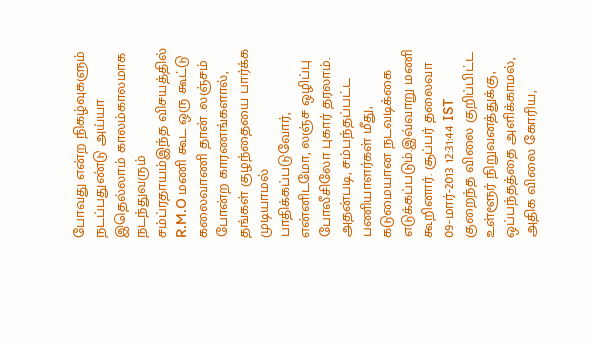போவது என்ற நிகழ்வுகளும் நடப்பதுண்டு அய்யா இதெல்லாம் காலம்காலமாக நடந்துவரும் சம்ப்ரதாயம்இந்த விசயத்தில் R.M.O மணி கூட ஒரு கூட்டு கலைவாணி தான் .லஞ்சம் போன்ற காரணங்களால், தங்கள் குழந்தையை பார்க்க முடியாமல் பாதிக்கப்படுவோர், என்னிடமோ, லஞ்ச ஒழிப்பு போலீசிலோ புகார் தரலாம். அதன்படி, சம்பந்தப்பட்ட பணியாளர்கள் மீது, கடுமையான நடவடிக்கை எடுக்கப்படும்.இவ்வாறு மணி கூறினார். சூப்பர் தலைவா
09-மார்-2013 12:31:44 IST
குறைந்த விலை குறிப்பிட்ட உள்ளூர் நிறுவனத்துக்கு, ஒப்பந்தத்தை அளிக்காமல், அதிக விலை கோரிய,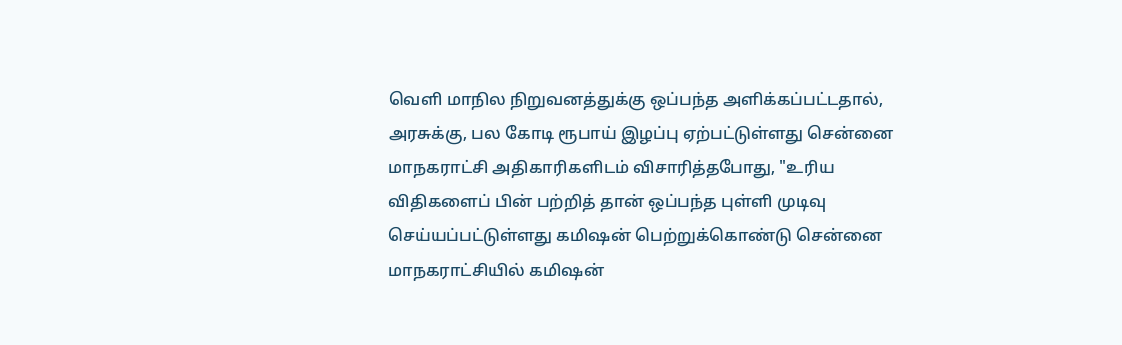வெளி மாநில நிறுவனத்துக்கு ஒப்பந்த அளிக்கப்பட்டதால், அரசுக்கு, பல கோடி ரூபாய் இழப்பு ஏற்பட்டுள்ளது சென்னை மாநகராட்சி அதிகாரிகளிடம் விசாரித்தபோது, "உரிய விதிகளைப் பின் பற்றித் தான் ஒப்பந்த புள்ளி முடிவு செய்யப்பட்டுள்ளது கமிஷன் பெற்றுக்கொண்டு சென்னை மாநகராட்சியில் கமிஷன்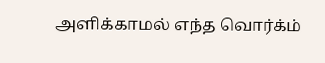அளிக்காமல் எந்த வொர்க்ம்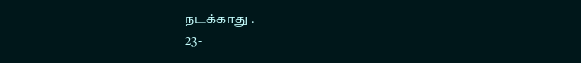நடக்காது .
23-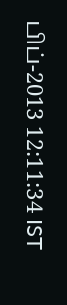பிப்-2013 12:11:34 IST